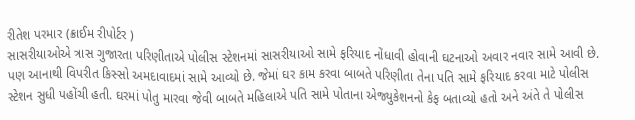રીતેશ પરમાર (ક્રાઈમ રીપોર્ટર )
સાસરીયાઓએ ત્રાસ ગુજારતા પરિણીતાએ પોલીસ સ્ટેશનમાં સાસરીયાઓ સામે ફરિયાદ નોંધાવી હોવાની ઘટનાઓ અવાર નવાર સામે આવી છે. પણ આનાથી વિપરીત કિસ્સો અમદાવાદમાં સામે આવ્યો છે. જેમાં ઘર કામ કરવા બાબતે પરિણીતા તેના પતિ સામે ફરિયાદ કરવા માટે પોલીસ સ્ટેશન સુધી પહોંચી હતી. ઘરમાં પોતુ મારવા જેવી બાબતે મહિલાએ પતિ સામે પોતાના એજ્યુકેશનનો કેફ બતાવ્યો હતો અને અંતે તે પોલીસ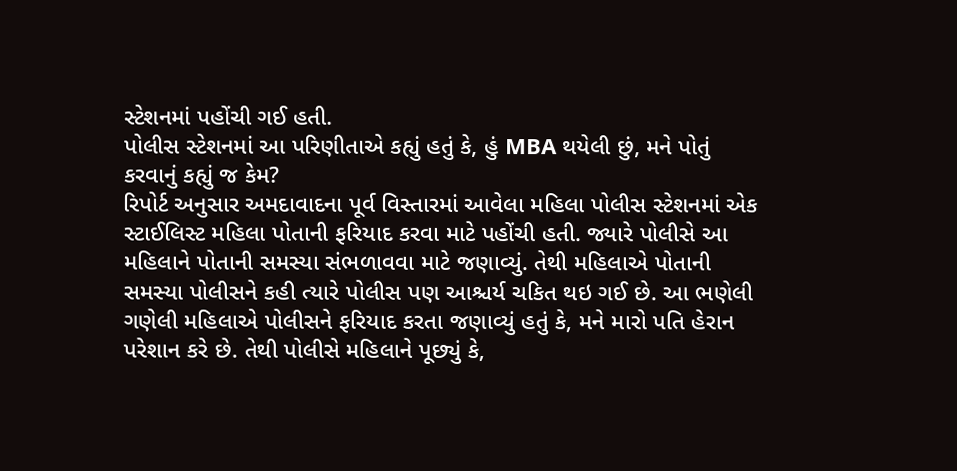સ્ટેશનમાં પહોંચી ગઈ હતી.
પોલીસ સ્ટેશનમાં આ પરિણીતાએ કહ્યું હતું કે, હું MBA થયેલી છું, મને પોતું કરવાનું કહ્યું જ કેમ?
રિપોર્ટ અનુસાર અમદાવાદના પૂર્વ વિસ્તારમાં આવેલા મહિલા પોલીસ સ્ટેશનમાં એક સ્ટાઈલિસ્ટ મહિલા પોતાની ફરિયાદ કરવા માટે પહોંચી હતી. જ્યારે પોલીસે આ મહિલાને પોતાની સમસ્યા સંભળાવવા માટે જણાવ્યું. તેથી મહિલાએ પોતાની સમસ્યા પોલીસને કહી ત્યારે પોલીસ પણ આશ્ચર્ય ચકિત થઇ ગઈ છે. આ ભણેલી ગણેલી મહિલાએ પોલીસને ફરિયાદ કરતા જણાવ્યું હતું કે, મને મારો પતિ હેરાન પરેશાન કરે છે. તેથી પોલીસે મહિલાને પૂછ્યું કે,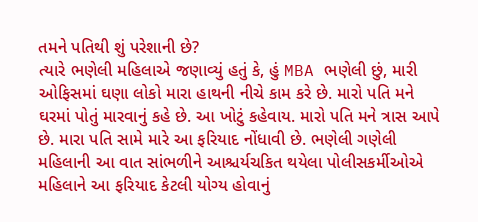તમને પતિથી શું પરેશાની છે?
ત્યારે ભણેલી મહિલાએ જણાવ્યું હતું કે, હું MBA ભણેલી છું, મારી ઓફિસમાં ઘણા લોકો મારા હાથની નીચે કામ કરે છે. મારો પતિ મને ઘરમાં પોતું મારવાનું કહે છે. આ ખોટું કહેવાય. મારો પતિ મને ત્રાસ આપે છે. મારા પતિ સામે મારે આ ફરિયાદ નોંધાવી છે. ભણેલી ગણેલી મહિલાની આ વાત સાંભળીને આશ્ચર્યચકિત થયેલા પોલીસકર્મીઓએ મહિલાને આ ફરિયાદ કેટલી યોગ્ય હોવાનું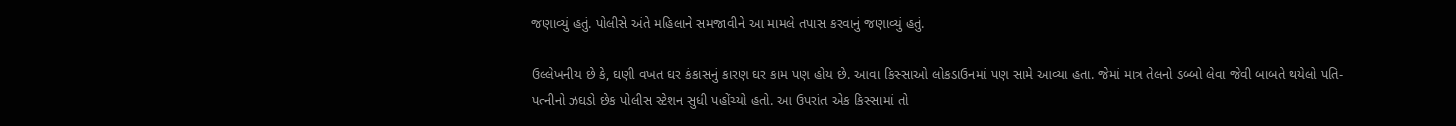જણાવ્યું હતું. પોલીસે અંતે મહિલાને સમજાવીને આ મામલે તપાસ કરવાનું જણાવ્યું હતું.

ઉલ્લેખનીય છે કે, ઘણી વખત ઘર કંકાસનું કારણ ઘર કામ પણ હોય છે. આવા કિસ્સાઓ લોકડાઉનમાં પણ સામે આવ્યા હતા. જેમાં માત્ર તેલનો ડબ્બો લેવા જેવી બાબતે થયેલો પતિ-પત્નીનો ઝઘડો છેક પોલીસ સ્ટેશન સુધી પહોંચ્યો હતો. આ ઉપરાંત એક કિસ્સામાં તો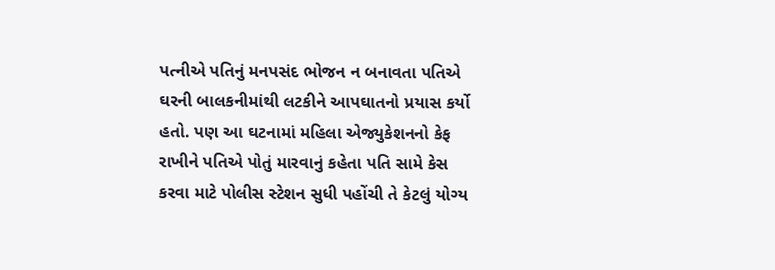પત્નીએ પતિનું મનપસંદ ભોજન ન બનાવતા પતિએ ઘરની બાલકનીમાંથી લટકીને આપઘાતનો પ્રયાસ કર્યો હતો. પણ આ ઘટનામાં મહિલા એજ્યુકેશનનો કેફ રાખીને પતિએ પોતું મારવાનું કહેતા પતિ સામે કેસ કરવા માટે પોલીસ સ્ટેશન સુધી પહોંચી તે કેટલું યોગ્ય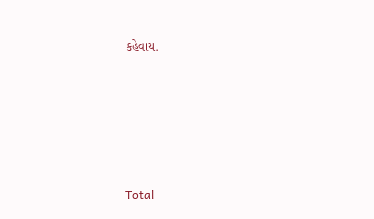કહેવાય.





Total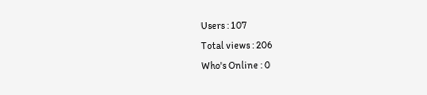Users : 107
Total views : 206
Who's Online : 0